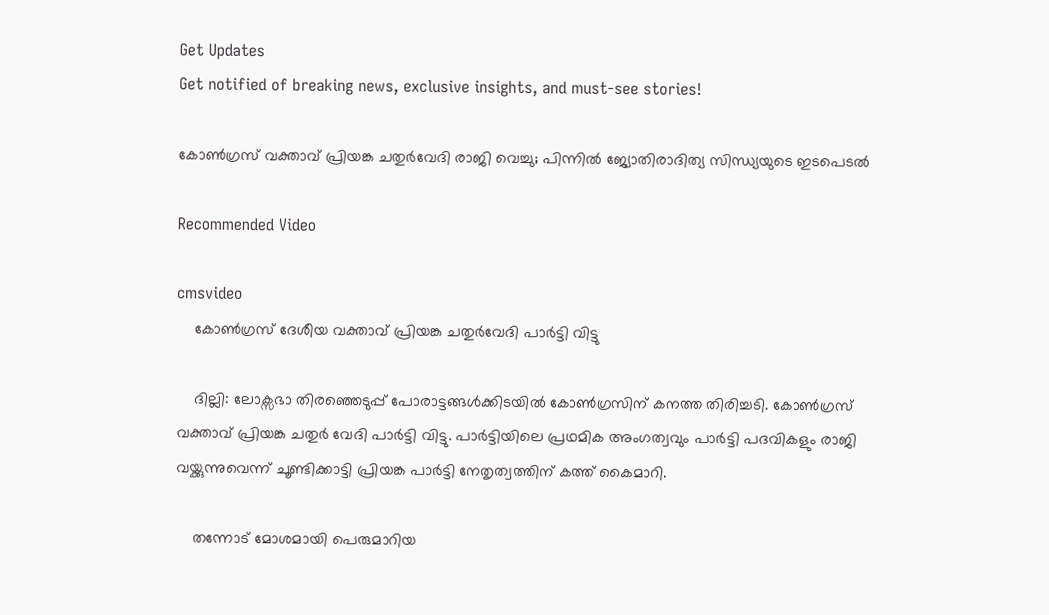Get Updates
Get notified of breaking news, exclusive insights, and must-see stories!

കോൺഗ്രസ് വക്താവ് പ്രിയങ്ക ചതുർവേദി രാജി വെച്ചു; പിന്നിൽ ജ്യോതിരാദിത്യ സിന്ധ്യയുടെ ഇടപെടൽ

Recommended Video

cmsvideo
    കോണ്‍ഗ്രസ് ദേശീയ വക്താവ് പ്രിയങ്ക ചതുര്‍വേദി പാർട്ടി വിട്ടു

    ദില്ലി: ലോക്സഭാ തിരഞ്ഞെടുപ്പ് പോരാട്ടങ്ങൾക്കിടയിൽ കോൺഗ്രസിന് കനത്ത തിരിച്ചടി. കോൺഗ്രസ് വക്താവ് പ്രിയങ്ക ചതുർ വേദി പാർട്ടി വിട്ടു. പാർട്ടിയിലെ പ്രഥമിക അംഗത്വവും പാർട്ടി പദവികളും രാജി വയ്ക്കുന്നുവെന്ന് ചൂണ്ടിക്കാട്ടി പ്രിയങ്ക പാർട്ടി നേതൃത്വത്തിന് കത്ത് കൈമാറി.

    തന്നോട് മോശമായി പെരുമാറിയ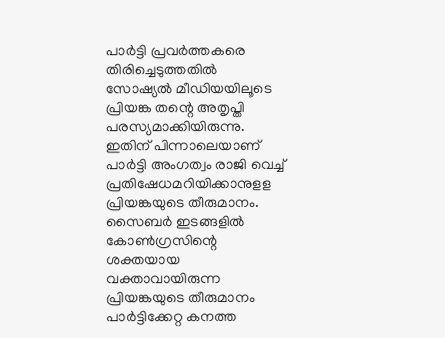പാർട്ടി പ്രവർത്തകരെ തിരിച്ചെടുത്തതിൽ സോഷ്യൽ മീഡിയയിലൂടെ പ്രിയങ്ക തന്റെ അതൃപ്തി പരസ്യമാക്കിയിരുന്നു. ഇതിന് പിന്നാലെയാണ് പാർട്ടി അംഗത്വം രാജി വെച്ച് പ്രതിഷേധമറിയിക്കാനുളള പ്രിയങ്കയുടെ തീരുമാനം. സൈബർ ഇടങ്ങളിൽ കോൺഗ്രസിന്റെ ശക്തയായ വക്താവായിരുന്ന പ്രിയങ്കയുടെ തീരുമാനം പാർട്ടിക്കേറ്റ കനത്ത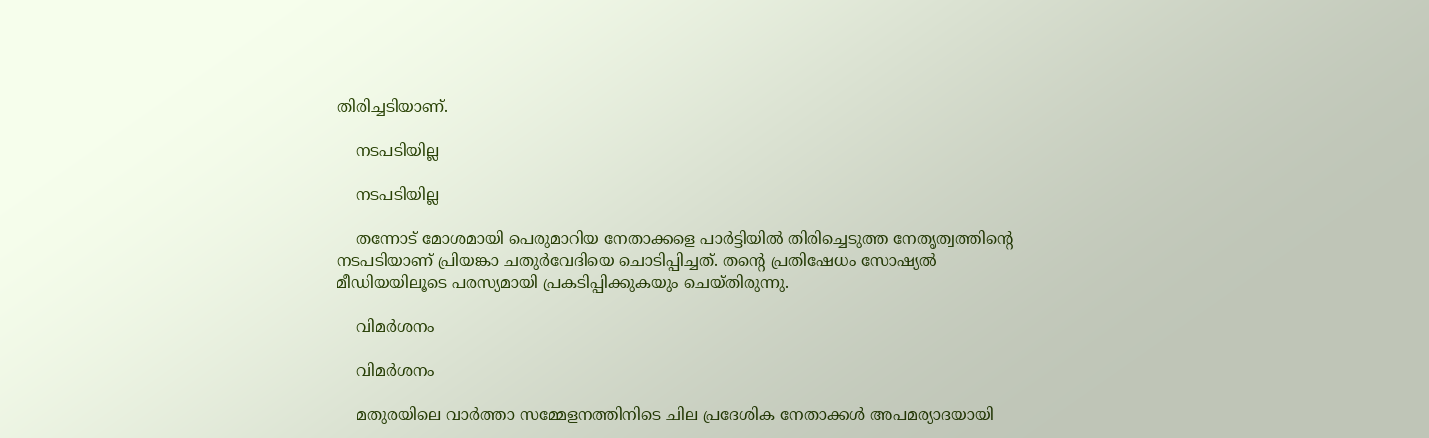തിരിച്ചടിയാണ്.

    നടപടിയില്ല

    നടപടിയില്ല

    തന്നോട് മോശമായി പെരുമാറിയ നേതാക്കളെ പാർട്ടിയിൽ തിരിച്ചെടുത്ത നേതൃത്വത്തിന്റെ നടപടിയാണ് പ്രിയങ്കാ ചതുർവേദിയെ ചൊടിപ്പിച്ചത്. തന്റെ പ്രതിഷേധം സോഷ്യൽ മീഡിയയിലൂടെ പരസ്യമായി പ്രകടിപ്പിക്കുകയും ചെയ്തിരുന്നു.

    വിമർശനം

    വിമർശനം

    മതുരയിലെ വാർത്താ സമ്മേളനത്തിനിടെ ചില പ്രദേശിക നേതാക്കൾ അപമര്യാദയായി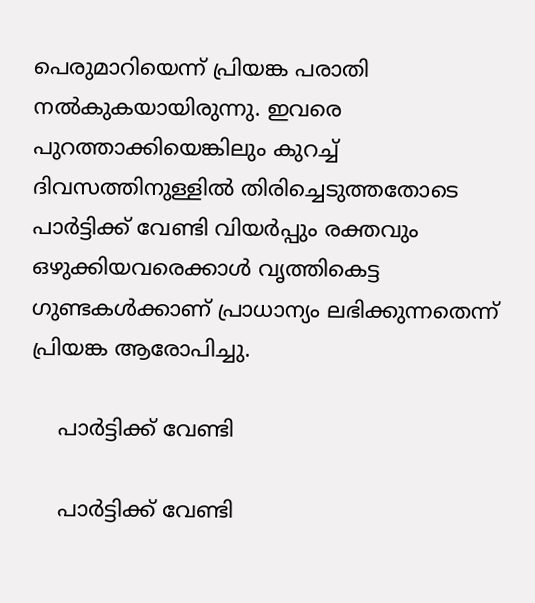പെരുമാറിയെന്ന് പ്രിയങ്ക പരാതി നൽകുകയായിരുന്നു. ഇവരെ പുറത്താക്കിയെങ്കിലും കുറച്ച് ദിവസത്തിനുള്ളിൽ തിരിച്ചെടുത്തതോടെ പാർട്ടിക്ക് വേണ്ടി വിയർപ്പും രക്തവും ഒഴുക്കിയവരെക്കാൾ വൃത്തികെട്ട ഗുണ്ടകൾക്കാണ് പ്രാധാന്യം ലഭിക്കുന്നതെന്ന് പ്രിയങ്ക ആരോപിച്ചു.

    പാർട്ടിക്ക് വേണ്ടി

    പാർട്ടിക്ക് വേണ്ടി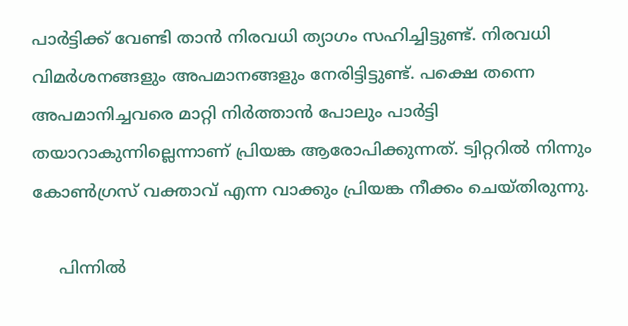പാർട്ടിക്ക് വേണ്ടി താൻ നിരവധി ത്യാഗം സഹിച്ചിട്ടുണ്ട്. നിരവധി വിമർശനങ്ങളും അപമാനങ്ങളും നേരിട്ടിട്ടുണ്ട്. പക്ഷെ തന്നെ അപമാനിച്ചവരെ മാറ്റി നിർത്താൻ പോലും പാർട്ടി തയാറാകുന്നില്ലെന്നാണ് പ്രിയങ്ക ആരോപിക്കുന്നത്. ട്വിറ്ററിൽ നിന്നും കോൺഗ്രസ് വക്താവ് എന്ന വാക്കും പ്രിയങ്ക നീക്കം ചെയ്തിരുന്നു.

     പിന്നിൽ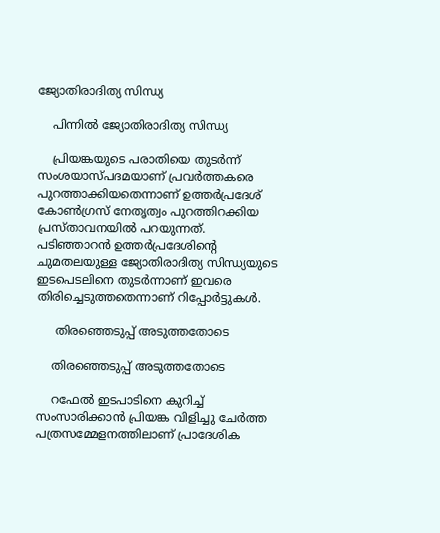ജ്യോതിരാദിത്യ സിന്ധ്യ

    പിന്നിൽ ജ്യോതിരാദിത്യ സിന്ധ്യ

    പ്രിയങ്കയുടെ പരാതിയെ തുടർന്ന് സംശയാസ്പദമയാണ് പ്രവർത്തകരെ പുറത്താക്കിയതെന്നാണ് ഉത്തർപ്രദേശ് കോൺഗ്രസ് നേതൃത്വം പുറത്തിറക്കിയ പ്രസ്താവനയിൽ പറയുന്നത്. പടിഞ്ഞാറൻ ഉത്തർപ്രദേശിന്റെ ചുമതലയുള്ള ജ്യോതിരാദിത്യ സിന്ധ്യയുടെ ഇടപെടലിനെ തുടർന്നാണ് ഇവരെ തിരിച്ചെടുത്തതെന്നാണ് റിപ്പോർട്ടുകൾ.

     തിരഞ്ഞെടുപ്പ് അടുത്തതോടെ

    തിരഞ്ഞെടുപ്പ് അടുത്തതോടെ

    റഫേൽ ഇടപാടിനെ കുറിച്ച് സംസാരിക്കാൻ പ്രിയങ്ക വിളിച്ചു ചേർത്ത പത്രസമ്മേളനത്തിലാണ് പ്രാദേശിക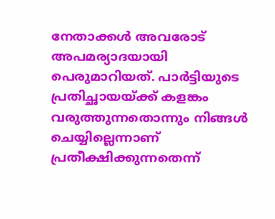നേതാക്കൾ അവരോട് അപമര്യാദയായി പെരുമാറിയത്. പാർട്ടിയുടെ പ്രതിച്ഛായയ്ക്ക് കളങ്കം വരുത്തുന്നതൊന്നും നിങ്ങൾ ചെയ്യില്ലെന്നാണ് പ്രതീക്ഷിക്കുന്നതെന്ന്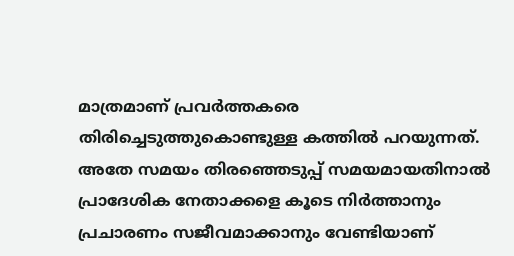മാത്രമാണ് പ്രവർത്തകരെ തിരിച്ചെടുത്തുകൊണ്ടുള്ള കത്തിൽ പറയുന്നത്. അതേ സമയം തിരഞ്ഞെടുപ്പ് സമയമായതിനാൽ പ്രാദേശിക നേതാക്കളെ കൂടെ നിർത്താനും പ്രചാരണം സജീവമാക്കാനും വേണ്ടിയാണ്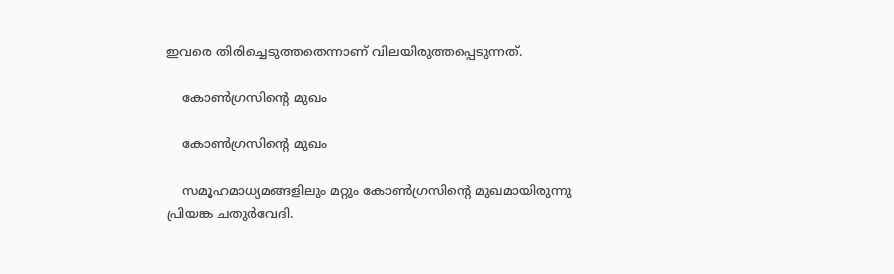ഇവരെ തിരിച്ചെടുത്തതെന്നാണ് വിലയിരുത്തപ്പെടുന്നത്.

    കോൺഗ്രസിന്റെ മുഖം

    കോൺഗ്രസിന്റെ മുഖം

    സമൂഹമാധ്യമങ്ങളിലും മറ്റും കോൺഗ്രസിന്റെ മുഖമായിരുന്നു പ്രിയങ്ക ചതുർവേദി.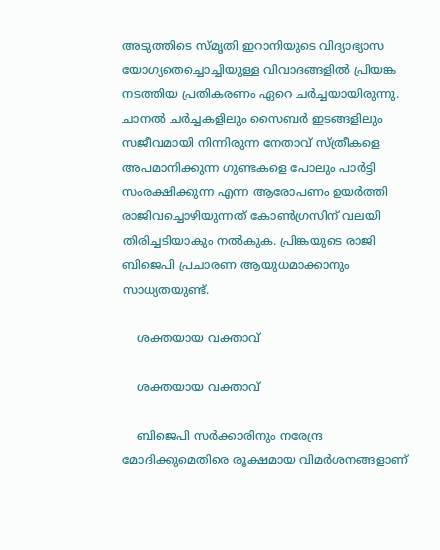അടുത്തിടെ സ്മൃതി ഇറാനിയുടെ വിദ്യാഭ്യാസ യോഗ്യതെച്ചൊച്ചിയുള്ള വിവാദങ്ങളിൽ പ്രിയങ്ക നടത്തിയ പ്രതികരണം ഏറെ ചർച്ചയായിരുന്നു. ചാനൽ ചർച്ചകളിലും സൈബർ ഇടങ്ങളിലും സജീവമായി നിന്നിരുന്ന നേതാവ് സ്ത്രീകളെ അപമാനിക്കുന്ന ഗുണ്ടകളെ പോലും പാർട്ടി സംരക്ഷിക്കുന്ന എന്ന ആരോപണം ഉയർത്തി രാജിവച്ചൊഴിയുന്നത് കോൺഗ്രസിന് വലയി തിരിച്ചടിയാകും നൽകുക. പ്രിങ്കയുടെ രാജി ബിജെപി പ്രചാരണ ആയുധമാക്കാനും സാധ്യതയുണ്ട്.

    ശക്തയായ വക്താവ്

    ശക്തയായ വക്താവ്

    ബിജെപി സർക്കാരിനും നരേന്ദ്ര മോദിക്കുമെതിരെ രൂക്ഷമായ വിമർശനങ്ങളാണ്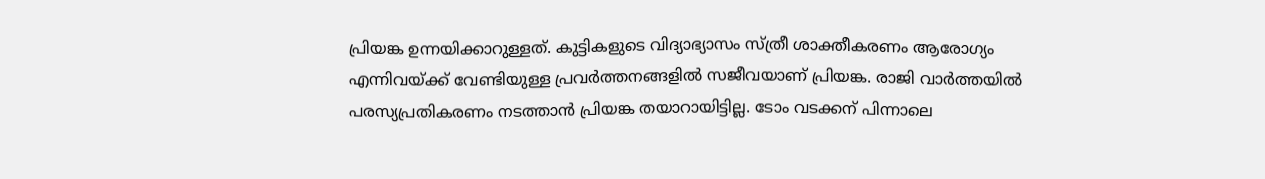പ്രിയങ്ക ഉന്നയിക്കാറുള്ളത്. കുട്ടികളുടെ വിദ്യാഭ്യാസം സ്ത്രീ ശാക്തീകരണം ആരോഗ്യം എന്നിവയ്ക്ക് വേണ്ടിയുള്ള പ്രവർത്തനങ്ങളിൽ സജീവയാണ് പ്രിയങ്ക. രാജി വാർത്തയിൽ പരസ്യപ്രതികരണം നടത്താൻ പ്രിയങ്ക തയാറായിട്ടില്ല. ടോം വടക്കന് പിന്നാലെ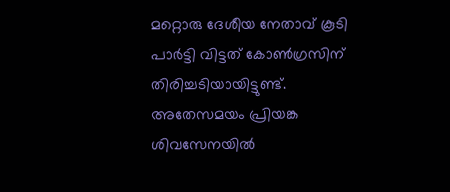മറ്റൊരു ദേശീയ നേതാവ് കൂടി പാർട്ടി വിട്ടത് കോൺഗ്രസിന് തിരിച്ചടിയായിട്ടുണ്ട്. അതേസമയം പ്രിയങ്ക ശിവസേനയിൽ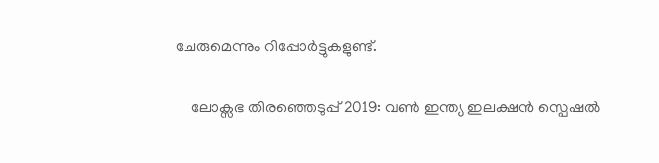ചേരുമെന്നും റിപ്പോർട്ടുകളുണ്ട്.

    ലോക്സഭ തിരഞ്ഞെടുപ്പ് 2019: വൺ ഇന്ത്യ ഇലക്ഷൻ സ്പെഷൽ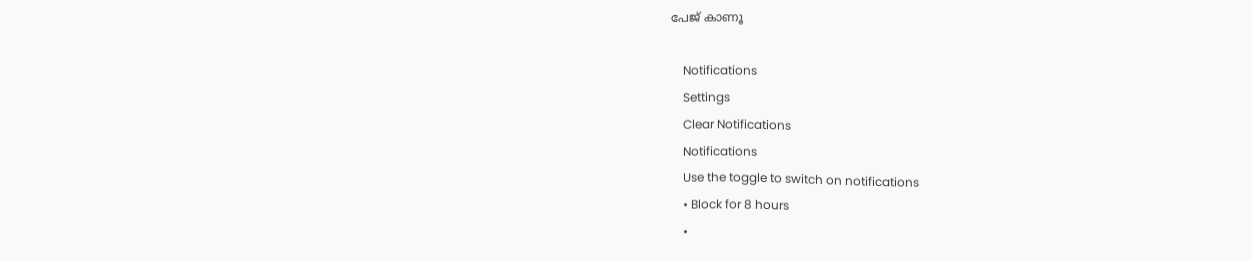പേജ് കാണൂ

    Notifications
    Settings
    Clear Notifications
    Notifications
    Use the toggle to switch on notifications
    • Block for 8 hours
    •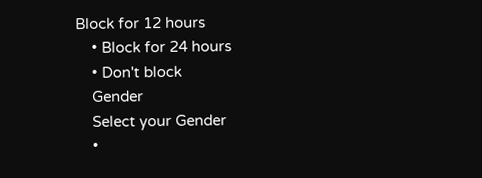Block for 12 hours
    • Block for 24 hours
    • Don't block
    Gender
    Select your Gender
    •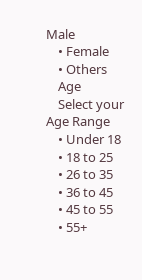Male
    • Female
    • Others
    Age
    Select your Age Range
    • Under 18
    • 18 to 25
    • 26 to 35
    • 36 to 45
    • 45 to 55
    • 55+